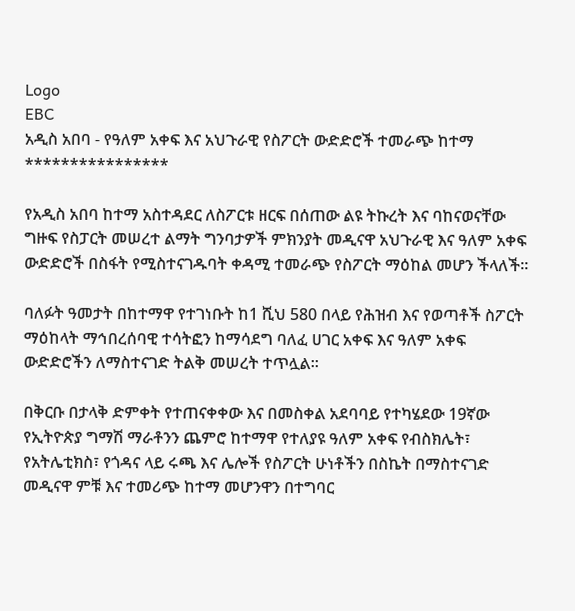Logo
EBC
አዲስ አበባ - የዓለም አቀፍ እና አህጉራዊ የስፖርት ውድድሮች ተመራጭ ከተማ
****************

የአዲስ አበባ ከተማ አስተዳደር ለስፖርቱ ዘርፍ በሰጠው ልዩ ትኩረት እና ባከናወናቸው ግዙፍ የስፓርት መሠረተ ልማት ግንባታዎች ምክንያት መዲናዋ አህጉራዊ እና ዓለም አቀፍ ውድድሮች በስፋት የሚስተናገዱባት ቀዳሚ ተመራጭ የስፖርት ማዕከል መሆን ችላለች።

ባለፉት ዓመታት በከተማዋ የተገነቡት ከ1 ሺህ 580 በላይ የሕዝብ እና የወጣቶች ስፖርት ማዕከላት ማኅበረሰባዊ ተሳትፎን ከማሳደግ ባለፈ ሀገር አቀፍ እና ዓለም አቀፍ ውድድሮችን ለማስተናገድ ትልቅ መሠረት ተጥሏል።

በቅርቡ በታላቅ ድምቀት የተጠናቀቀው እና በመስቀል አደባባይ የተካሄደው 19ኛው የኢትዮጵያ ግማሽ ማራቶንን ጨምሮ ከተማዋ የተለያዩ ዓለም አቀፍ የብስክሌት፣ የአትሌቲክስ፣ የጎዳና ላይ ሩጫ እና ሌሎች የስፖርት ሁነቶችን በስኬት በማስተናገድ መዲናዋ ምቹ እና ተመሪጭ ከተማ መሆንዋን በተግባር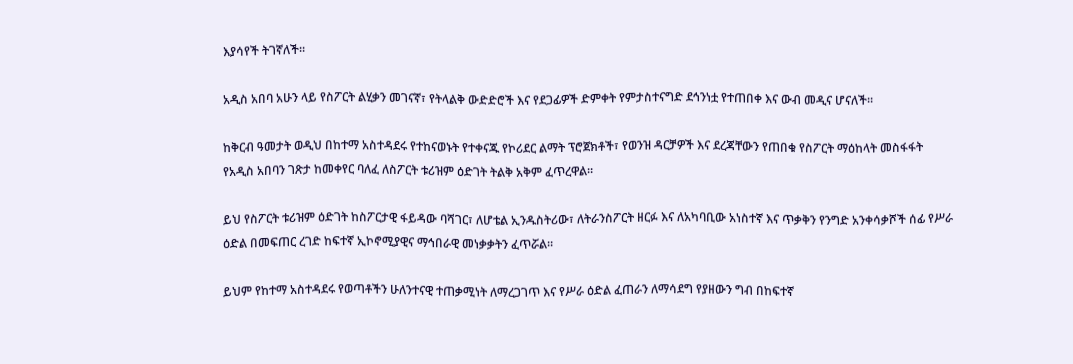እያሳየች ትገኛለች።

አዲስ አበባ አሁን ላይ የስፖርት ልሂቃን መገናኛ፣ የትላልቅ ውድድሮች እና የደጋፊዎች ድምቀት የምታስተናግድ ደኅንነቷ የተጠበቀ እና ውብ መዲና ሆናለች።

ከቅርብ ዓመታት ወዲህ በከተማ አስተዳደሩ የተከናወኑት የተቀናጁ የኮሪደር ልማት ፕሮጀክቶች፣ የወንዝ ዳርቻዎች እና ደረጃቸውን የጠበቁ የስፖርት ማዕከላት መስፋፋት የአዲስ አበባን ገጽታ ከመቀየር ባለፈ ለስፖርት ቱሪዝም ዕድገት ትልቅ አቅም ፈጥረዋል።

ይህ የስፖርት ቱሪዝም ዕድገት ከስፖርታዊ ፋይዳው ባሻገር፣ ለሆቴል ኢንዱስትሪው፣ ለትራንስፖርት ዘርፉ እና ለአካባቢው አነስተኛ እና ጥቃቅን የንግድ አንቀሳቃሾች ሰፊ የሥራ ዕድል በመፍጠር ረገድ ከፍተኛ ኢኮኖሚያዊና ማኅበራዊ መነቃቃትን ፈጥሯል።

ይህም የከተማ አስተዳደሩ የወጣቶችን ሁለንተናዊ ተጠቃሚነት ለማረጋገጥ እና የሥራ ዕድል ፈጠራን ለማሳደግ የያዘውን ግብ በከፍተኛ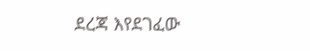ደረጃ እየደገፈው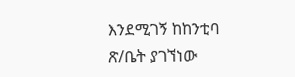እንደሚገኝ ከከንቲባ ጽ/ቤት ያገኘነው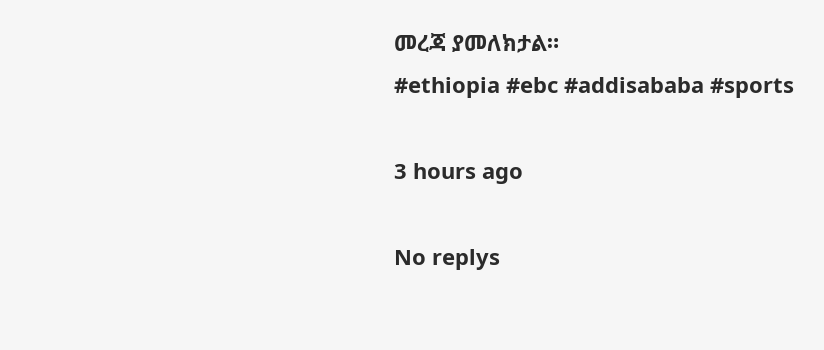መረጃ ያመለክታል።
#ethiopia #ebc #addisababa #sports

3 hours ago

No replys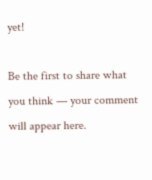yet!

Be the first to share what you think — your comment will appear here.